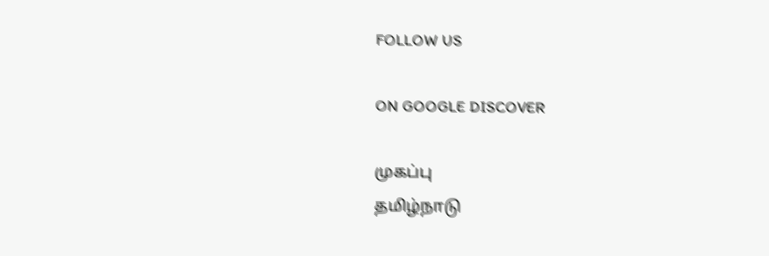FOLLOW US

ON GOOGLE DISCOVER

முகப்பு
தமிழ்நாடு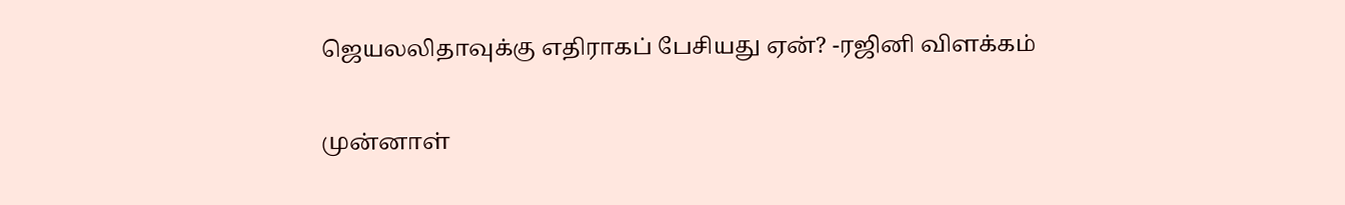ஜெயலலிதாவுக்கு எதிராகப் பேசியது ஏன்? -ரஜினி விளக்கம்

முன்னாள்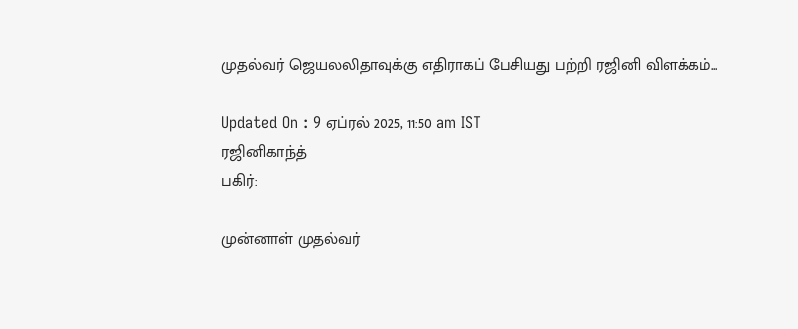முதல்வர் ஜெயலலிதாவுக்கு எதிராகப் பேசியது பற்றி ரஜினி விளக்கம்...

Updated On : 9 ஏப்ரல் 2025, 11:50 am IST
ரஜினிகாந்த்
பகிர்:

முன்னாள் முதல்வர்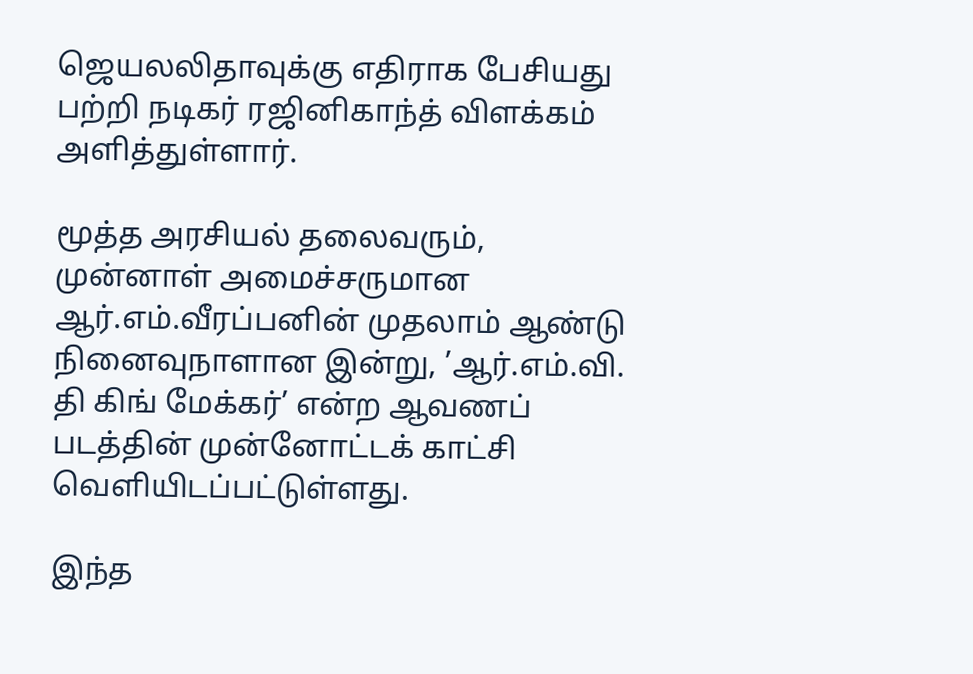ஜெயலலிதாவுக்கு எதிராக பேசியது பற்றி நடிகர் ரஜினிகாந்த் விளக்கம் அளித்துள்ளார்.

மூத்த அரசியல் தலைவரும், முன்னாள் அமைச்சருமான ஆர்.எம்.வீரப்பனின் முதலாம் ஆண்டு நினைவுநாளான இன்று, ’ஆர்.எம்.வி. தி கிங் மேக்கர்’ என்ற ஆவணப் படத்தின் முன்னோட்டக் காட்சி வெளியிடப்பட்டுள்ளது.

இந்த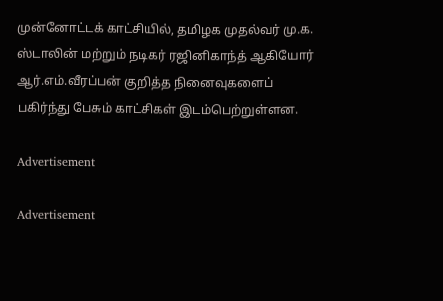முன்னோட்டக் காட்சியில், தமிழக முதல்வர் மு.க. ஸ்டாலின் மற்றும் நடிகர் ரஜினிகாந்த் ஆகியோர் ஆர்.எம்.வீரப்பன் குறித்த நினைவுகளைப் பகிர்ந்து பேசும் காட்சிகள் இடம்பெற்றுள்ளன.

Advertisement

Advertisement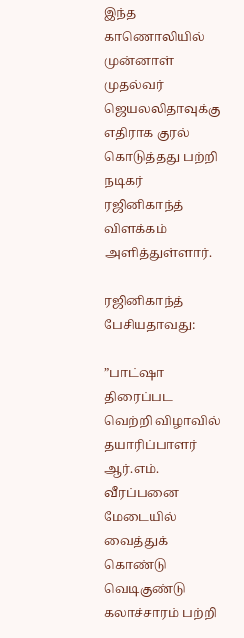இந்த காணொலியில் முன்னாள் முதல்வர் ஜெயலலிதாவுக்கு எதிராக குரல் கொடுத்தது பற்றி நடிகர் ரஜினிகாந்த் விளக்கம் அளித்துள்ளார்.

ரஜினிகாந்த் பேசியதாவது:

”பாட்ஷா திரைப்பட வெற்றி விழாவில் தயாரிப்பாளர் ஆர்.எம். வீரப்பனை மேடையில் வைத்துக் கொண்டு வெடிகுண்டு கலாச்சாரம் பற்றி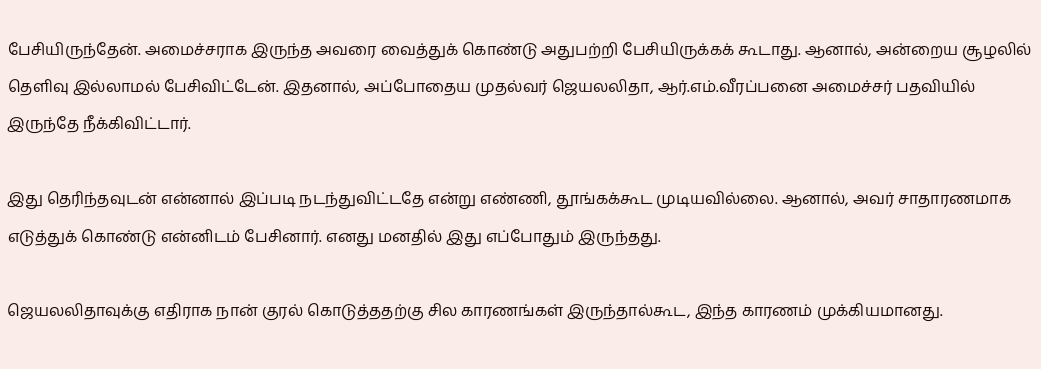பேசியிருந்தேன். அமைச்சராக இருந்த அவரை வைத்துக் கொண்டு அதுபற்றி பேசியிருக்கக் கூடாது. ஆனால், அன்றைய சூழலில் தெளிவு இல்லாமல் பேசிவிட்டேன். இதனால், அப்போதைய முதல்வர் ஜெயலலிதா, ஆர்.எம்.வீரப்பனை அமைச்சர் பதவியில் இருந்தே நீக்கிவிட்டார்.

இது தெரிந்தவுடன் என்னால் இப்படி நடந்துவிட்டதே என்று எண்ணி, தூங்கக்கூட முடியவில்லை. ஆனால், அவர் சாதாரணமாக எடுத்துக் கொண்டு என்னிடம் பேசினார். எனது மனதில் இது எப்போதும் இருந்தது.

ஜெயலலிதாவுக்கு எதிராக நான் குரல் கொடுத்ததற்கு சில காரணங்கள் இருந்தால்கூட, இந்த காரணம் முக்கியமானது.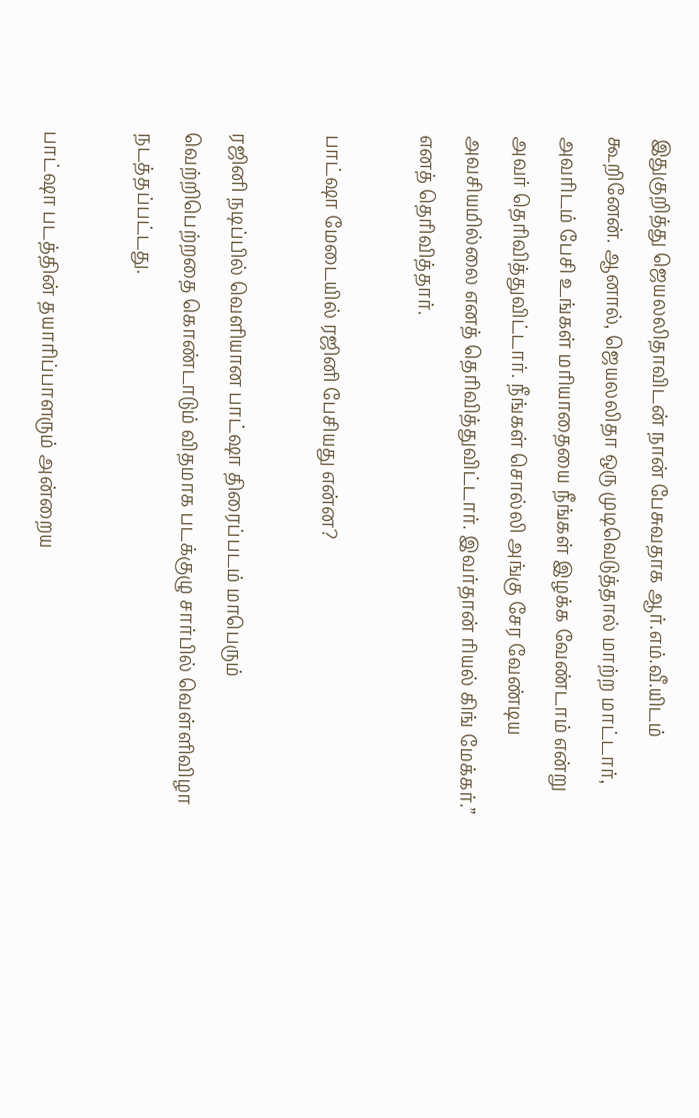இதுகுறித்து ஜெயலலிதாவிடன் நான் பேசுவதாக ஆர்.எம்.வீ.யிடம் கூறினேன். ஆனால், ஜெயலலிதா ஒரு முடிவெடுத்தால் மாற்ற மாட்டார், அவரிடம் பேசி உங்கள் மரியாதையை நீங்கள் இழக்க வேண்டாம் என்று அவர் தெரிவித்துவிட்டார். நீங்கள் சொல்லி அங்கு சேர வேண்டிய அவசியமில்லை எனத் தெரிவித்துவிட்டார். இவர்தான் ரியல் கிங் மேக்கர்.” எனத் தெரிவித்தார்.

பாட்ஷா மேடையில் ரஜினி பேசியது என்ன?

ரஜினி நடிப்பில் வெளியான பாட்ஷா திரைப்படம் மாபெரும் வெற்றிபெற்றதை கொண்டாடும் விதமாக படக்குழு சார்பில் வெள்ளிவிழா நடத்தப்பட்டது.

பாட்ஷா படத்தின் தயாரிப்பாளரும் அன்றைய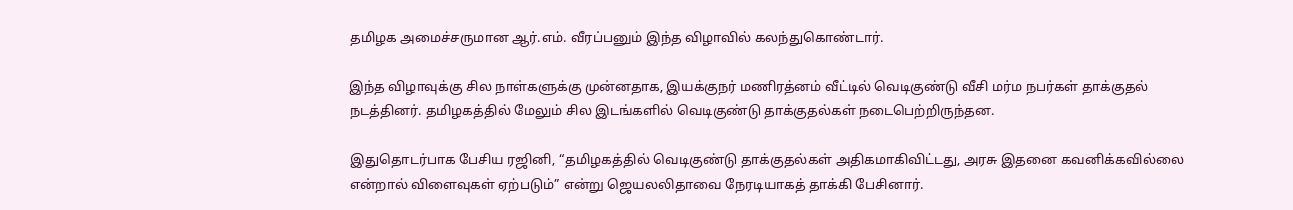தமிழக அமைச்சருமான ஆர்.எம். வீரப்பனும் இந்த விழாவில் கலந்துகொண்டார்.

இந்த விழாவுக்கு சில நாள்களுக்கு முன்னதாக, இயக்குநர் மணிரத்னம் வீட்டில் வெடிகுண்டு வீசி மர்ம நபர்கள் தாக்குதல் நடத்தினர். தமிழகத்தில் மேலும் சில இடங்களில் வெடிகுண்டு தாக்குதல்கள் நடைபெற்றிருந்தன.

இதுதொடர்பாக பேசிய ரஜினி, “தமிழகத்தில் வெடிகுண்டு தாக்குதல்கள் அதிகமாகிவிட்டது, அரசு இதனை கவனிக்கவில்லை என்றால் விளைவுகள் ஏற்படும்” என்று ஜெயலலிதாவை நேரடியாகத் தாக்கி பேசினார்.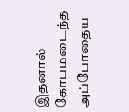இதனால் கோபமடைந்த அப்போதைய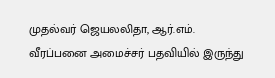முதல்வர் ஜெயலலிதா, ஆர்.எம். வீரப்பனை அமைச்சர் பதவியில் இருந்து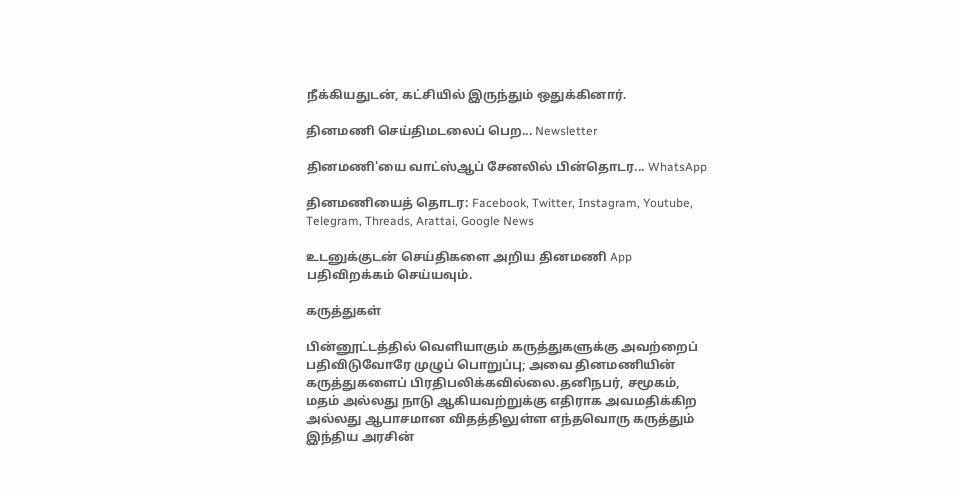நீக்கியதுடன், கட்சியில் இருந்தும் ஒதுக்கினார்.

தினமணி செய்திமடலைப் பெற... Newsletter

தினமணி'யை வாட்ஸ்ஆப் சேனலில் பின்தொடர... WhatsApp

தினமணியைத் தொடர: Facebook, Twitter, Instagram, Youtube, Telegram, Threads, Arattai, Google News

உடனுக்குடன் செய்திகளை அறிய தினமணி App பதிவிறக்கம் செய்யவும்.

கருத்துகள்

பின்னூட்டத்தில் வெளியாகும் கருத்துகளுக்கு அவற்றைப் பதிவிடுவோரே முழுப் பொறுப்பு; அவை தினமணியின் கருத்துகளைப் பிரதிபலிக்கவில்லை.தனிநபர், சமூகம், மதம் அல்லது நாடு ஆகியவற்றுக்கு எதிராக அவமதிக்கிற அல்லது ஆபாசமான விதத்திலுள்ள எந்தவொரு கருத்தும் இந்திய அரசின்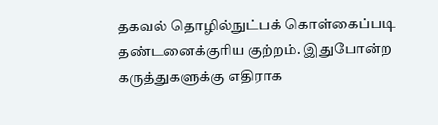தகவல் தொழில்நுட்பக் கொள்கைப்படி தண்டனைக்குரிய குற்றம். இதுபோன்ற கருத்துகளுக்கு எதிராக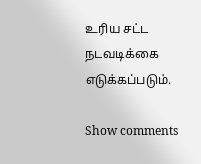உரிய சட்ட நடவடிக்கை எடுக்கப்படும்.

Show comments